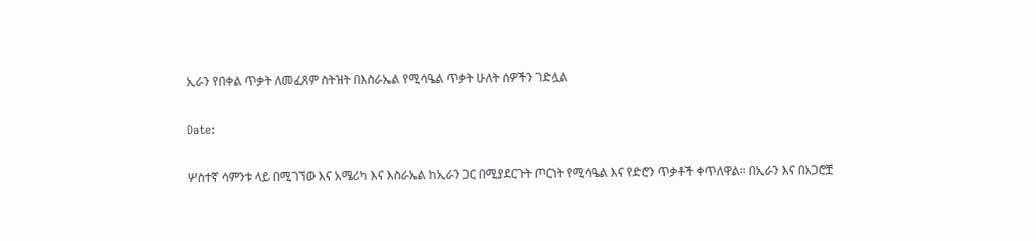ኢራን የበቀል ጥቃት ለመፈጸም ስትዝት በእስራኤል የሚሳዔል ጥቃት ሁለት ሰዎችን ገድሏል

Date:

ሦስተኛ ሳምንቱ ላይ በሚገኘው እና አሜሪካ እና እስራኤል ከኢራን ጋር በሚያደርጉት ጦርነት የሚሳዔል እና የድሮን ጥቃቶች ቀጥለዋል። በኢራን እና በአጋሮቿ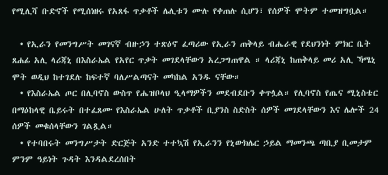የሚሊሻ ቡድኖች የሚሰነዘሩ የአጸፋ ጥቃቶች ሌሊቱን ሙሉ የቀጠሉ ሲሆን፣ የሰዎች ሞትም ተመዝግቧል።

  • የኢራን የመንግሥት መገናኛ ብዙኃን ተጽዕኖ ፈጣሪው የኢራን ጠቅላይ ብሔራዊ የደህንነት ምክር ቤት ጸሐፊ አሊ ላሪጃኒ በእስራኤል የአየር ጥቃት መገደላቸውን አረጋግጠዋል ። ላሪጃኒ ከጠቅላይ መሪ አሊ ኻሜኒ ሞት ወዲህ ከተገደሉ ከፍተኛ ባለሥልጣናት መካከል አንዱ ናቸው።
  • የእስራኤል ጦር በሊባኖስ ውስጥ የሔዝቦላህ ዒላማዎችን መደብደቡን ቀጥሏል። የሊባኖስ የጤና ሚኒስቴር በማዕከላዊ ቤይሩት በተፈጸሙ የእስራኤል ሁለት ጥቃቶች ቢያንስ ስድስት ሰዎች መገደላቸውን እና ሌሎች 24 ሰዎች መቁሰላቸውን ገልጿል።
  • የተባበሩት መንግሥታት ድርጅት አንድ ተተኳሽ የኢራንን የኒውክሌር ኃይል ማመንጫ ጣቢያ ቢመታም ምንም ዓይነት ጉዳት እንዳልደረሰበት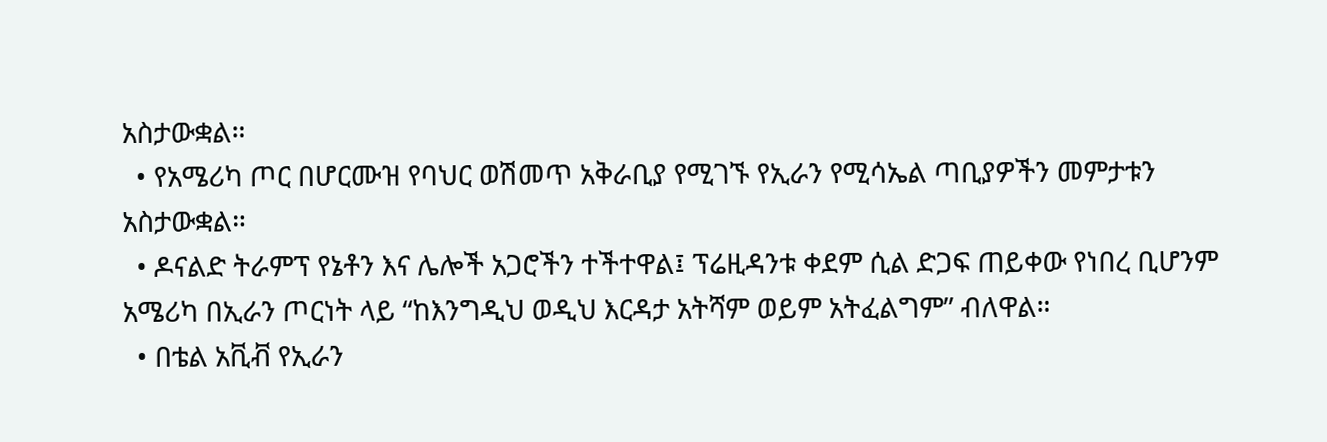አስታውቋል።
  • የአሜሪካ ጦር በሆርሙዝ የባህር ወሽመጥ አቅራቢያ የሚገኙ የኢራን የሚሳኤል ጣቢያዎችን መምታቱን አስታውቋል።
  • ዶናልድ ትራምፕ የኔቶን እና ሌሎች አጋሮችን ተችተዋል፤ ፕሬዚዳንቱ ቀደም ሲል ድጋፍ ጠይቀው የነበረ ቢሆንም አሜሪካ በኢራን ጦርነት ላይ “ከእንግዲህ ወዲህ እርዳታ አትሻም ወይም አትፈልግም” ብለዋል።
  • በቴል አቪቭ የኢራን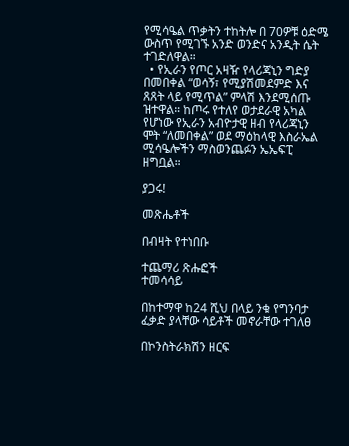የሚሳዔል ጥቃትን ተከትሎ በ 70ዎቹ ዕድሜ ውስጥ የሚገኙ አንድ ወንድና አንዲት ሴት ተገድለዋል።
  • የኢራን የጦር አዛዥ የላሪጃኒን ግድያ በመበቀል “ወሳኝ፣ የሚያሽመደምድ እና ጸጸት ላይ የሚጥል” ምላሽ እንደሚሰጡ ዝተዋል። ከጦሩ የተለየ ወታደራዊ አካል የሆነው የኢራን አብዮታዊ ዘብ የላሪጃኒን ሞት “ለመበቀል” ወደ ማዕከላዊ እስራኤል ሚሳዔሎችን ማስወንጨፉን ኤኤፍፒ ዘግቧል።

ያጋሩ!

መጽሔቶች

በብዛት የተነበቡ

ተጨማሪ ጽሑፎች
ተመሳሳይ

በከተማዋ ከ24 ሺህ በላይ ንቁ የግንባታ ፈቃድ ያላቸው ሳይቶች መኖራቸው ተገለፀ

በኮንስትራክሽን ዘርፍ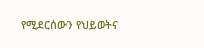የሚደርሰውን የህይወትና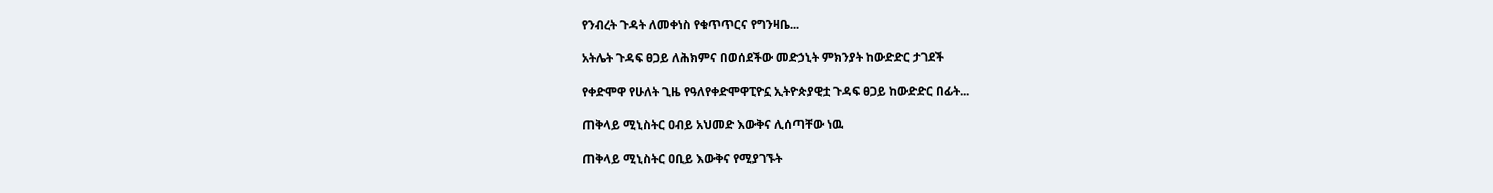የንብረት ጉዳት ለመቀነስ የቁጥጥርና የግንዛቤ...

አትሌት ጉዳፍ ፀጋይ ለሕክምና በወሰደችው መድኃኒት ምክንያት ከውድድር ታገደች

የቀድሞዋ የሁለት ጊዜ የዓለየቀድሞዋፒዮኗ ኢትዮጵያዊቷ ጉዳፍ ፀጋይ ከውድድር በፊት...

ጠቅላይ ሚኒስትር ዐብይ አህመድ እውቅና ሊሰጣቸው ነዉ

ጠቅላይ ሚኒስትር ዐቢይ እውቅና የሚያገኙት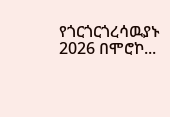የጎርጎርጎረሳዉያኑ 2026 በሞሮኮ...